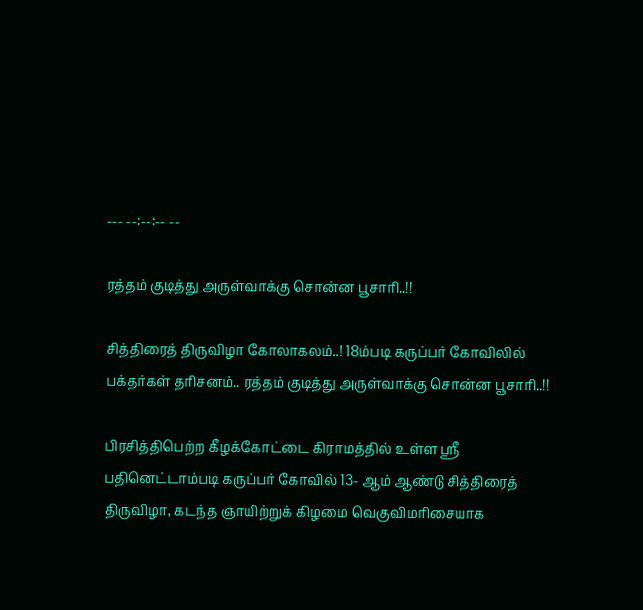--- --:--:-- --

ரத்தம் குடித்து அருள்வாக்கு சொன்ன பூசாரி..!!

சித்திரைத் திருவிழா கோலாகலம்..! 18ம்படி கருப்பர் கோவிலில் பக்தர்கள் தரிசனம்.. ரத்தம் குடித்து அருள்வாக்கு சொன்ன பூசாரி..!!

பிரசித்திபெற்ற கீழக்கோட்டை கிராமத்தில் உள்ள ஸ்ரீ பதினெட்டாம்படி கருப்பர் கோவில் 13- ஆம் ஆண்டு சித்திரைத் திருவிழா, கடந்த ஞாயிற்றுக் கிழமை வெகுவிமரிசையாக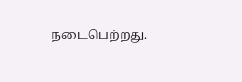நடைபெற்றது.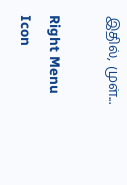இதில், முள்...

Right Menu Icon